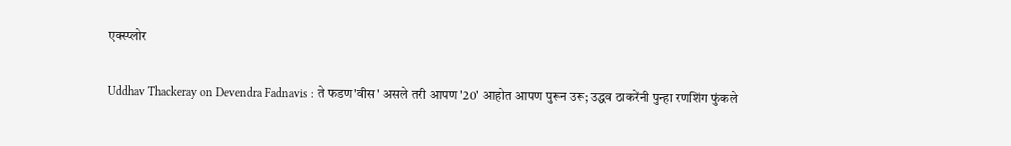एक्स्प्लोर

Uddhav Thackeray on Devendra Fadnavis : ते फडण'वीस' असले तरी आपण '20' आहोत आपण पुरून उरू; उद्धव ठाकरेंनी पुन्हा रणशिंग फुंकले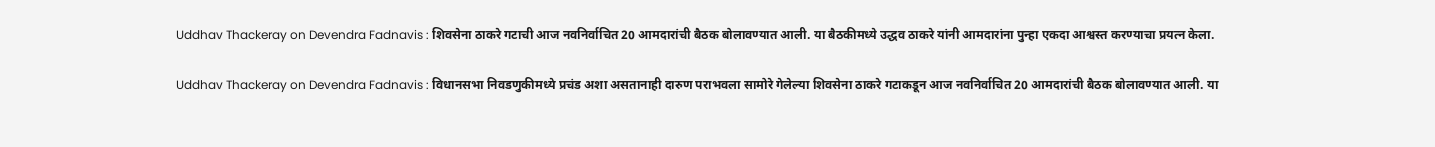Uddhav Thackeray on Devendra Fadnavis : शिवसेना ठाकरे गटाची आज नवनिर्वाचित 20 आमदारांची बैठक बोलावण्यात आली. या बैठकीमध्ये उद्धव ठाकरे यांनी आमदारांना पुन्हा एकदा आश्वस्त करण्याचा प्रयत्न केला.

Uddhav Thackeray on Devendra Fadnavis : विधानसभा निवडणुकीमध्ये प्रचंड अशा असतानाही दारुण पराभवला सामोरे गेलेल्या शिवसेना ठाकरे गटाकडून आज नवनिर्वाचित 20 आमदारांची बैठक बोलावण्यात आली. या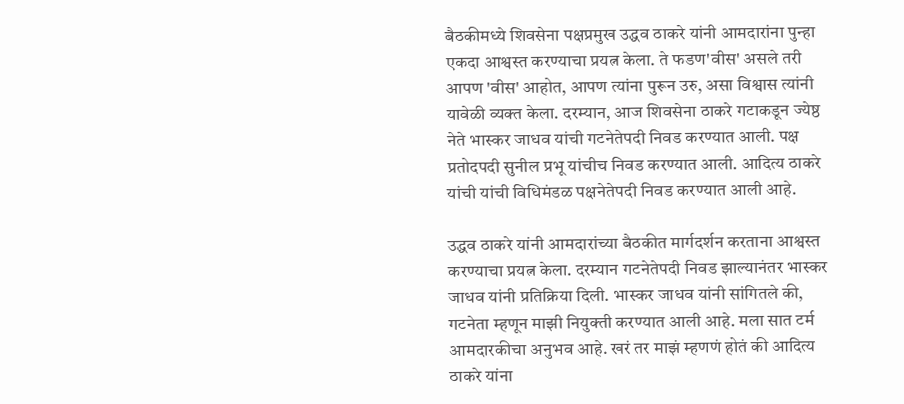बैठकीमध्ये शिवसेना पक्षप्रमुख उद्धव ठाकरे यांनी आमदारांना पुन्हा एकदा आश्वस्त करण्याचा प्रयत्न केला. ते फडण'वीस' असले तरी आपण 'वीस' आहोत, आपण त्यांना पुरून उरु, असा विश्वास त्यांनी यावेळी व्यक्त केला. दरम्यान, आज शिवसेना ठाकरे गटाकडून ज्येष्ठ नेते भास्कर जाधव यांची गटनेतेपदी निवड करण्यात आली. पक्ष प्रतोदपदी सुनील प्रभू यांचीच निवड करण्यात आली. आदित्य ठाकरे यांची यांची विधिमंडळ पक्षनेतेपदी निवड करण्यात आली आहे.

उद्धव ठाकरे यांनी आमदारांच्या बैठकीत मार्गदर्शन करताना आश्वस्त करण्याचा प्रयत्न केला. दरम्यान गटनेतेपदी निवड झाल्यानंतर भास्कर जाधव यांनी प्रतिक्रिया दिली. भास्कर जाधव यांनी सांगितले की, गटनेता म्हणून माझी नियुक्ती करण्यात आली आहे. मला सात टर्म आमदारकीचा अनुभव आहे. खरं तर माझं म्हणणं होतं की आदित्य ठाकरे यांना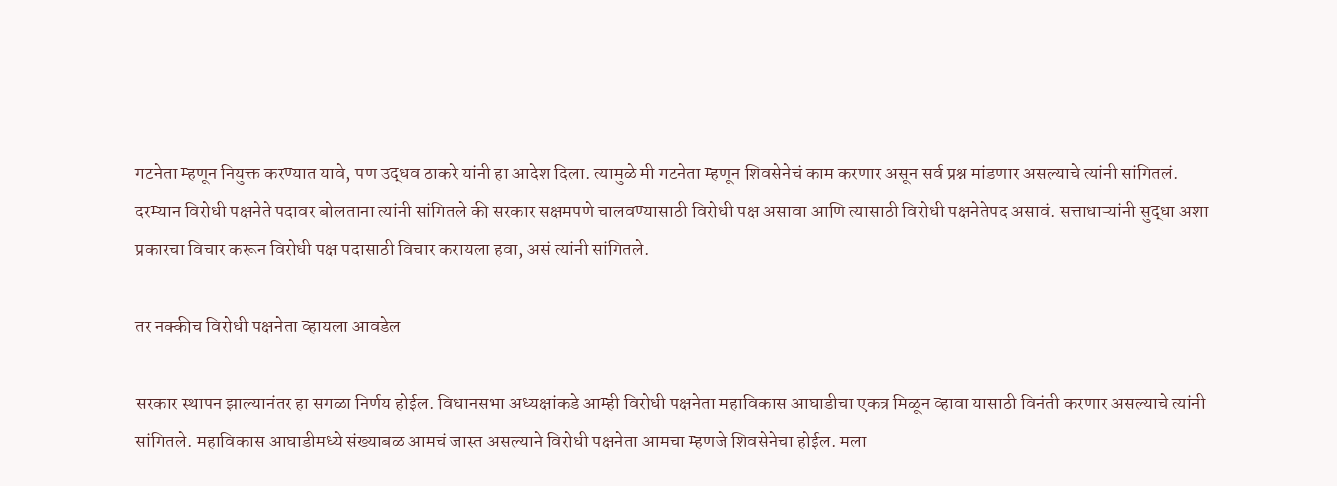गटनेता म्हणून नियुक्त करण्यात यावे, पण उद्धव ठाकरे यांनी हा आदेश दिला. त्यामुळे मी गटनेता म्हणून शिवसेनेचं काम करणार असून सर्व प्रश्न मांडणार असल्याचे त्यांनी सांगितलं. दरम्यान विरोधी पक्षनेते पदावर बोलताना त्यांनी सांगितले की सरकार सक्षमपणे चालवण्यासाठी विरोधी पक्ष असावा आणि त्यासाठी विरोधी पक्षनेतेपद असावं. सत्ताधाऱ्यांनी सुद्धा अशा प्रकारचा विचार करून विरोधी पक्ष पदासाठी विचार करायला हवा, असं त्यांनी सांगितले.

तर नक्कीच विरोधी पक्षनेता व्हायला आवडेल

सरकार स्थापन झाल्यानंतर हा सगळा निर्णय होईल. विधानसभा अध्यक्षांकडे आम्ही विरोधी पक्षनेता महाविकास आघाडीचा एकत्र मिळून व्हावा यासाठी विनंती करणार असल्याचे त्यांनी सांगितले. महाविकास आघाडीमध्ये संख्याबळ आमचं जास्त असल्याने विरोधी पक्षनेता आमचा म्हणजे शिवसेनेचा होईल. मला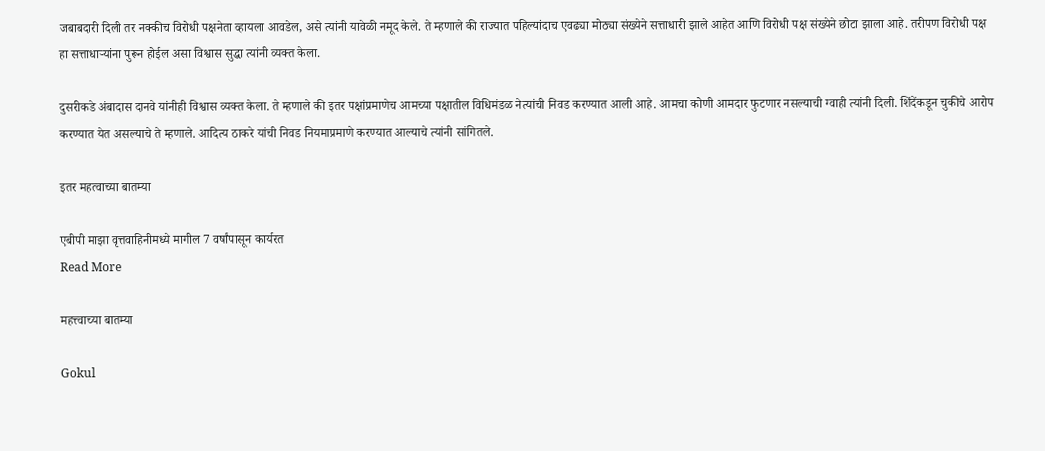जबाबदारी दिली तर नक्कीच विरोधी पक्षनेता व्हायला आवडेल, असे त्यांनी यावेळी नमूद केले. ते म्हणाले की राज्यात पहिल्यांदाच एवढ्या मोठ्या संख्येने सत्ताधारी झाले आहेत आणि विरोधी पक्ष संख्येने छोटा झाला आहे. तरीपण विरोधी पक्ष हा सत्ताधाऱ्यांना पुरून होईल असा विश्वास सुद्धा त्यांनी व्यक्त केला.

दुसरीकडे अंबादास दानवे यांनीही विश्वास व्यक्त केला. ते म्हणाले की इतर पक्षांप्रमाणेच आमच्या पक्षातील विधिमंडळ नेत्यांची निवड करण्यात आली आहे. आमचा कोणी आमदार फुटणार नसल्याची ग्वाही त्यांनी दिली. शिंदेंकडून चुकीचे आरोप करण्यात येत असल्याचे ते म्हणाले. आदित्य ठाकरे यांची निवड नियमाप्रमाणे करण्यात आल्याचे त्यांनी सांगितले.

इतर महत्वाच्या बातम्या

एबीपी माझा वृत्तवाहिनीमध्ये मागील 7 वर्षांपासून कार्यरत
Read More

महत्त्वाच्या बातम्या

Gokul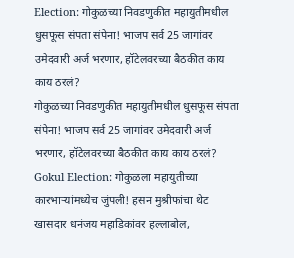Election: गोकुळच्या निवडणुकीत महायुतीमधील धुसफूस संपता संपेना! भाजप सर्व 25 जागांवर उमेदवारी अर्ज भरणार, हॉटेलवरच्या बैठकीत काय काय ठरलं?
गोकुळच्या निवडणुकीत महायुतीमधील धुसफूस संपता संपेना! भाजप सर्व 25 जागांवर उमेदवारी अर्ज भरणार, हॉटेलवरच्या बैठकीत काय काय ठरलं?
Gokul Election: गोकुळला महायुतीच्या कारभाऱ्यांमध्येच जुंपली! हसन मुश्रीफांचा थेट खासदार धनंजय महाडिकांवर हल्लाबोल,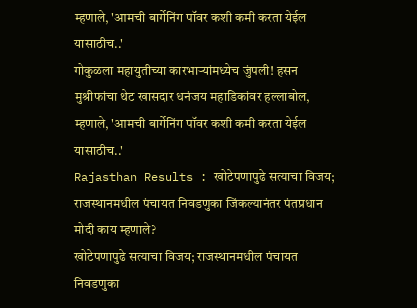म्हणाले, 'आमची बार्गेनिंग पॉवर कशी कमी करता येईल यासाठीच..'
गोकुळला महायुतीच्या कारभाऱ्यांमध्येच जुंपली! हसन मुश्रीफांचा थेट खासदार धनंजय महाडिकांवर हल्लाबोल, म्हणाले, 'आमची बार्गेनिंग पॉवर कशी कमी करता येईल यासाठीच..'
Rajasthan Results : खोटेपणापुढे सत्याचा विजय; राजस्थानमधील पंचायत निवडणुका जिंकल्यानंतर पंतप्रधान मोदी काय म्हणाले?
खोटेपणापुढे सत्याचा विजय; राजस्थानमधील पंचायत निवडणुका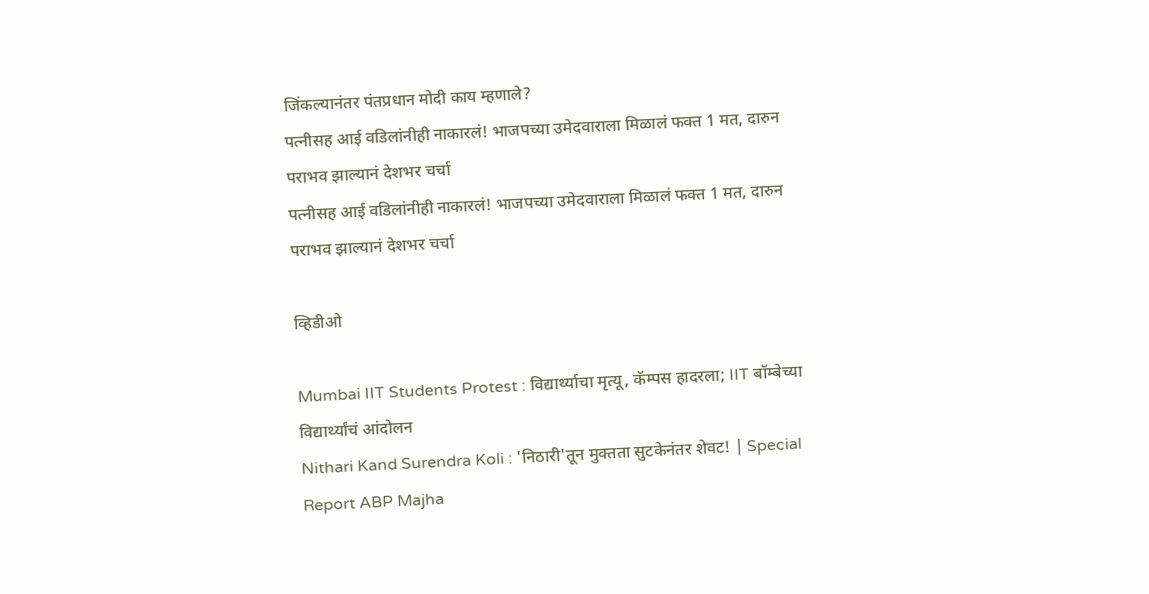जिंकल्यानंतर पंतप्रधान मोदी काय म्हणाले?
पत्नीसह आई वडिलांनीही नाकारलं! भाजपच्या उमेदवाराला मिळालं फक्त 1 मत, दारुन पराभव झाल्यानं देशभर चर्चा
पत्नीसह आई वडिलांनीही नाकारलं! भाजपच्या उमेदवाराला मिळालं फक्त 1 मत, दारुन पराभव झाल्यानं देशभर चर्चा

व्हिडीओ

Mumbai IIT Students Protest : विद्यार्थ्याचा मृत्यू, कॅम्पस हादरला; IIT बॉम्बेच्या विद्यार्थ्यांचं आंदोलन
Nithari Kand Surendra Koli : 'निठारी'तून मुक्तता सुटकेनंतर शेवट! | Special Report ABP Majha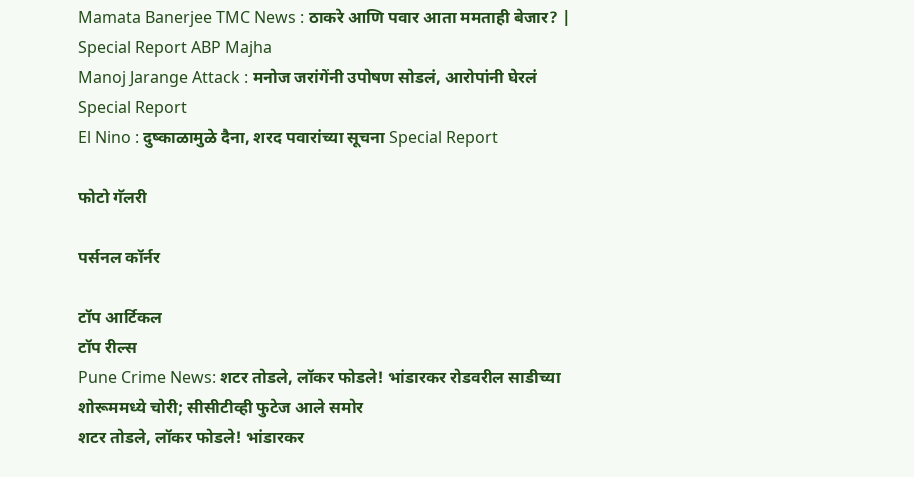Mamata Banerjee TMC News : ठाकरे आणि पवार आता ममताही बेजार? | Special Report ABP Majha
Manoj Jarange Attack : मनोज जरांगेंनी उपोषण सोडलं, आरोपांनी घेरलं Special Report
El Nino : दुष्काळामुळे दैना, शरद पवारांच्या सूचना Special Report

फोटो गॅलरी

पर्सनल कॉर्नर

टॉप आर्टिकल
टॉप रील्स
Pune Crime News: शटर तोडले, लॉकर फोडले! भांडारकर रोडवरील साडीच्या शोरूममध्ये चोरी; सीसीटीव्ही फुटेज आले समोर
शटर तोडले, लॉकर फोडले! भांडारकर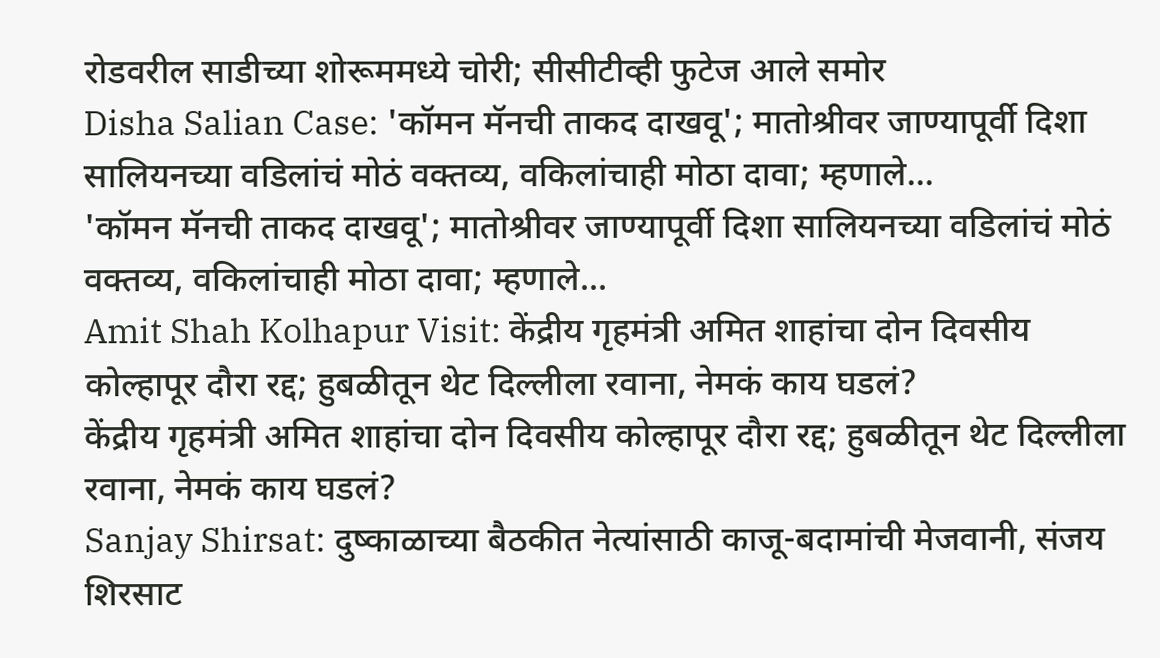रोडवरील साडीच्या शोरूममध्ये चोरी; सीसीटीव्ही फुटेज आले समोर
Disha Salian Case: 'कॉमन मॅनची ताकद दाखवू'; मातोश्रीवर जाण्यापूर्वी दिशा सालियनच्या वडिलांचं मोठं वक्तव्य, वकिलांचाही मोठा दावा; म्हणाले...
'कॉमन मॅनची ताकद दाखवू'; मातोश्रीवर जाण्यापूर्वी दिशा सालियनच्या वडिलांचं मोठं वक्तव्य, वकिलांचाही मोठा दावा; म्हणाले...
Amit Shah Kolhapur Visit: केंद्रीय गृहमंत्री अमित शाहांचा दोन दिवसीय कोल्हापूर दौरा रद्द; हुबळीतून थेट दिल्लीला रवाना, नेमकं काय घडलं?
केंद्रीय गृहमंत्री अमित शाहांचा दोन दिवसीय कोल्हापूर दौरा रद्द; हुबळीतून थेट दिल्लीला रवाना, नेमकं काय घडलं?
Sanjay Shirsat: दुष्काळाच्या बैठकीत नेत्यांसाठी काजू-बदामांची मेजवानी, संजय शिरसाट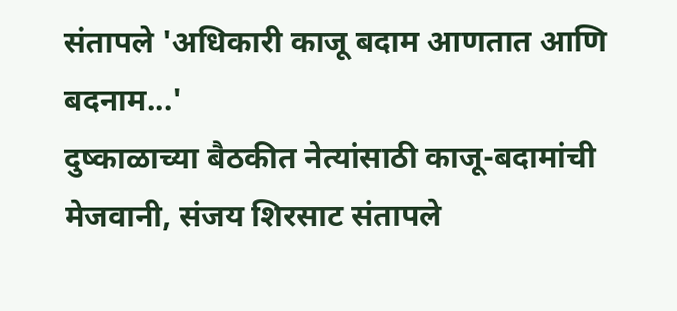संतापले 'अधिकारी काजू बदाम आणतात आणि बदनाम...'
दुष्काळाच्या बैठकीत नेत्यांसाठी काजू-बदामांची मेजवानी, संजय शिरसाट संतापले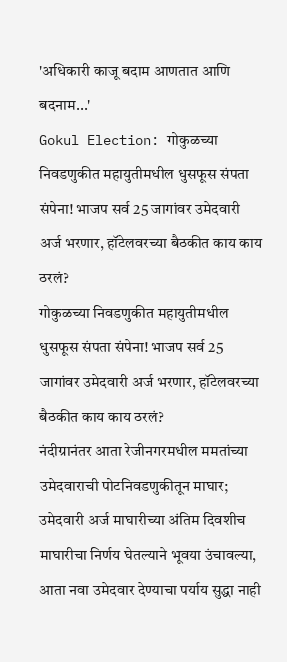'अधिकारी काजू बदाम आणतात आणि बदनाम...'
Gokul Election: गोकुळच्या निवडणुकीत महायुतीमधील धुसफूस संपता संपेना! भाजप सर्व 25 जागांवर उमेदवारी अर्ज भरणार, हॉटेलवरच्या बैठकीत काय काय ठरलं?
गोकुळच्या निवडणुकीत महायुतीमधील धुसफूस संपता संपेना! भाजप सर्व 25 जागांवर उमेदवारी अर्ज भरणार, हॉटेलवरच्या बैठकीत काय काय ठरलं?
नंदीग्रानंतर आता रेजीनगरमधील ममतांच्या उमेदवाराची पोटनिवडणुकीतून माघार; उमेदवारी अर्ज माघारीच्या अंतिम दिवशीच माघारीचा निर्णय घेतल्याने भूवया उंचावल्या, आता नवा उमेदवार देण्याचा पर्याय सुद्धा नाही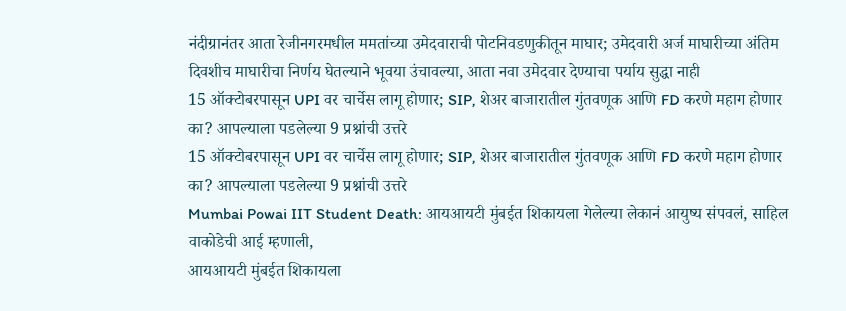नंदीग्रानंतर आता रेजीनगरमधील ममतांच्या उमेदवाराची पोटनिवडणुकीतून माघार; उमेदवारी अर्ज माघारीच्या अंतिम दिवशीच माघारीचा निर्णय घेतल्याने भूवया उंचावल्या, आता नवा उमेदवार देण्याचा पर्याय सुद्धा नाही
15 ऑक्टोबरपासून UPI वर चार्चेस लागू होणार; SIP, शेअर बाजारातील गुंतवणूक आणि FD करणे महाग होणार का? आपल्याला पडलेल्या 9 प्रश्नांची उत्तरे
15 ऑक्टोबरपासून UPI वर चार्चेस लागू होणार; SIP, शेअर बाजारातील गुंतवणूक आणि FD करणे महाग होणार का? आपल्याला पडलेल्या 9 प्रश्नांची उत्तरे
Mumbai Powai IIT Student Death: आयआयटी मुंबईत शिकायला गेलेल्या लेकानं आयुष्य संपवलं, साहिल वाकोडेची आई म्हणाली,
आयआयटी मुंबईत शिकायला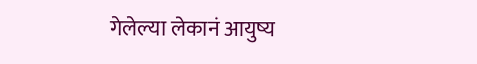गेलेल्या लेकानं आयुष्य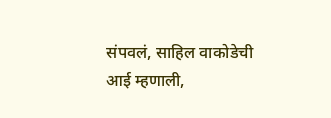संपवलं, साहिल वाकोडेची आई म्हणाली,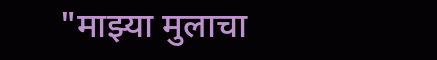"माझ्या मुलाचा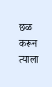छळ करून त्याला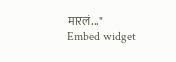मारलं..."
Embed widget